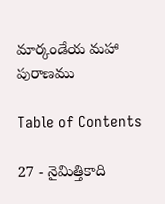మార్కండేయ మహా పురాణము

Table of Contents

27 - నైమిత్తికాది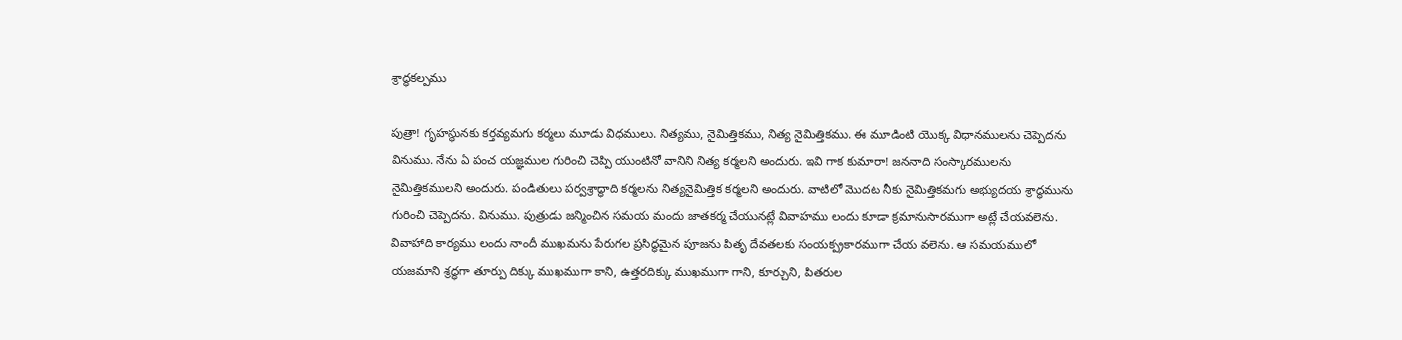శ్రాద్ధకల్పము

పుత్రా! గృహస్థునకు కర్తవ్యమగు కర్మలు మూడు విధములు. నిత్యము, నైమిత్తికము, నిత్య నైమిత్తికము. ఈ మూడింటి యొక్క విధానములను చెప్పెదను వినుము. నేను ఏ పంచ యజ్ఞముల గురించి చెప్పి యుంటినో వానిని నిత్య కర్మలని అందురు. ఇవి గాక కుమారా! జననాది సంస్కారములను నైమిత్తికములని అందురు. పండితులు పర్వశ్రాద్ధాది కర్మలను నిత్యనైమిత్తిక కర్మలని అందురు. వాటిలో మొదట నీకు నైమిత్తికమగు అభ్యుదయ శ్రాద్ధమును గురించి చెప్పెదను. వినుము. పుత్రుడు జన్మించిన సమయ మందు జాతకర్మ చేయునట్లే వివాహము లందు కూడా క్రమానుసారముగా అట్లే చేయవలెను. వివాహాది కార్యము లందు నాందీ ముఖమను పేరుగల ప్రసిద్ధమైన పూజను పితృ దేవతలకు సంయక్ప్రకారముగా చేయ వలెను. ఆ సమయములో యజమాని శ్రద్ధగా తూర్పు దిక్కు ముఖముగా కాని, ఉత్తరదిక్కు ముఖముగా గాని, కూర్చుని, పితరుల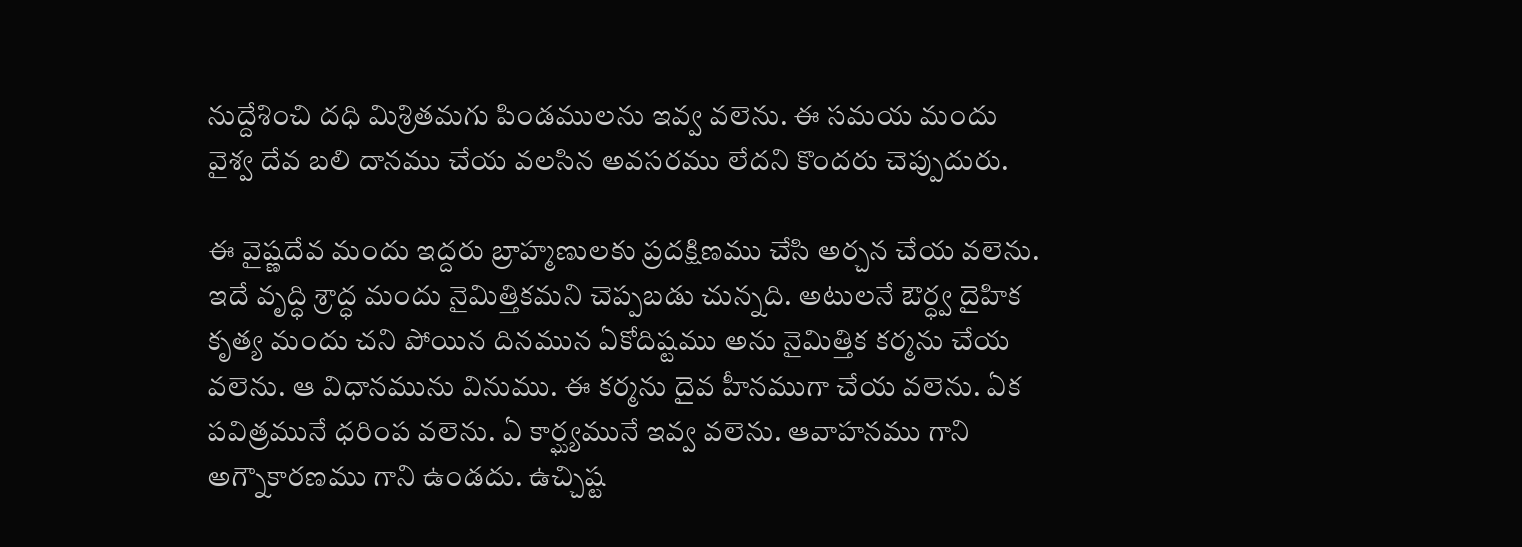నుద్దేశించి దధి మిశ్రితమగు పిండములను ఇవ్వ వలెను. ఈ సమయ మందు వైశ్వ దేవ బలి దానము చేయ వలసిన అవసరము లేదని కొందరు చెప్పుదురు.

ఈ వైష్ణదేవ మందు ఇద్దరు బ్రాహ్మణులకు ప్రదక్షిణము చేసి అర్చన చేయ వలెను. ఇదే వృద్ధి శ్రాద్ధ మందు నైమిత్తికమని చెప్పబడు చున్నది. అటులనే ఔర్ధ్వ దైహిక కృత్య మందు చని పోయిన దినమున ఏకోదిష్టము అను నైమిత్తిక కర్మను చేయ వలెను. ఆ విధానమును వినుము. ఈ కర్మను దైవ హీనముగా చేయ వలెను. ఏక పవిత్రమునే ధరింప వలెను. ఏ కార్ఘ్యమునే ఇవ్వ వలెను. ఆవాహనము గాని అగ్నౌకారణము గాని ఉండదు. ఉచ్చిష్ట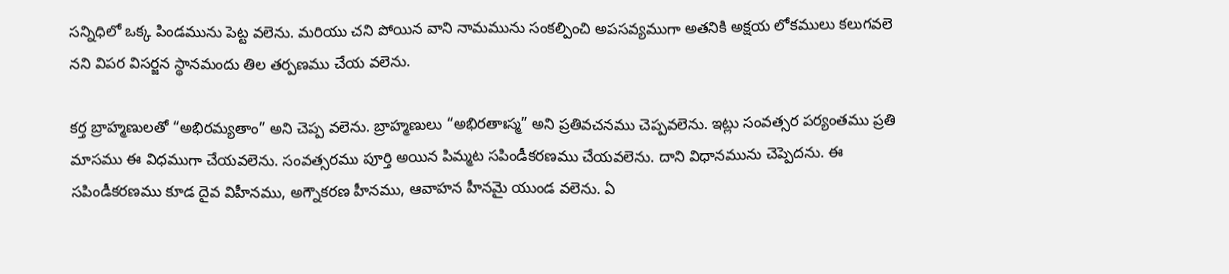సన్నిధిలో ఒక్క పిండమును పెట్ట వలెను. మరియు చని పోయిన వాని నామమును సంకల్పించి అపసవ్యముగా అతనికి అక్షయ లోకములు కలుగవలె నని విపర విసర్జన స్థానమందు తిల తర్పణము చేయ వలెను.

కర్త బ్రాహ్మణులతో “అభిరమ్యతాం” అని చెప్ప వలెను. బ్రాహ్మణులు “అభిరతాఃస్మ” అని ప్రతివచనము చెప్పవలెను. ఇట్లు సంవత్సర పర్యంతము ప్రతి మాసము ఈ విధముగా చేయవలెను. సంవత్సరము పూర్తి అయిన పిమ్మట సపిండీకరణము చేయవలెను. దాని విధానమును చెప్పెదను. ఈ సపిండీకరణము కూడ దైవ విహీనము, అగ్నౌకరణ హీనము, ఆవాహన హీనమై యుండ వలెను. ఏ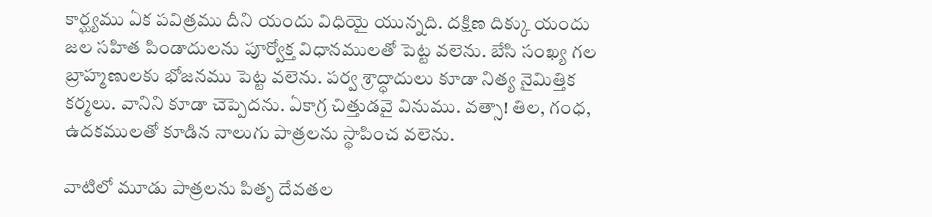కార్ఘ్యము ఏక పవిత్రము దీని యందు విధియై యున్నది. దక్షిణ దిక్కు యందు జల సహిత పిండాదులను పూర్వోక్త విధానములతో పెట్ట వలెను. బేసి సంఖ్య గల బ్రాహ్మణులకు భోజనము పెట్ట వలెను. పర్వ శ్రాద్ధాదులు కూడా నిత్య నైమిత్తిక కర్మలు. వానిని కూడా చెప్పెదను. ఏకాగ్ర చిత్తుడవై వినుము. వత్సా! తిల, గంధ, ఉదకములతో కూడిన నాలుగు పాత్రలను స్థాపించ వలెను.

వాటిలో మూడు పాత్రలను పితృ దేవతల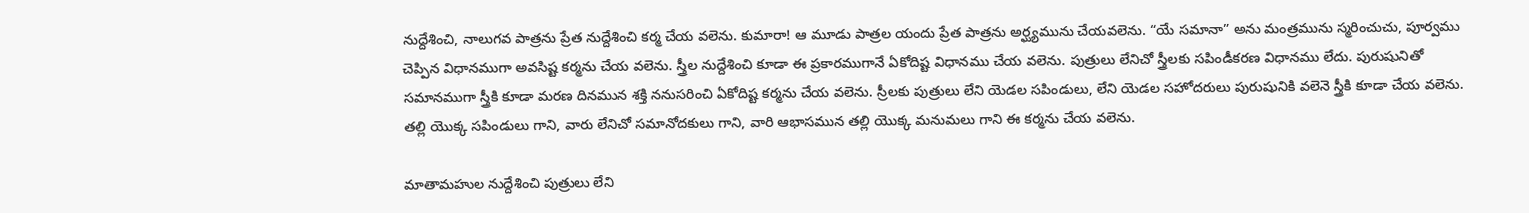నుద్దేశించి, నాలుగవ పాత్రను ప్రేత నుద్దేశించి కర్మ చేయ వలెను. కుమారా! ఆ మూడు పాత్రల యందు ప్రేత పాత్రను అర్ఘ్యమును చేయవలెను. “యే సమానా” అను మంత్రమును స్మరించుచు, పూర్వము చెప్పిన విధానముగా అవసిష్ట కర్మను చేయ వలెను. స్త్రీల నుద్దేశించి కూడా ఈ ప్రకారముగానే ఏకోదిష్ట విధానము చేయ వలెను. పుత్రులు లేనిచో స్త్రీలకు సపిండీకరణ విధానము లేదు. పురుషునితో సమానముగా స్త్రీకి కూడా మరణ దినమున శక్తి ననుసరించి ఏకోదిష్ట కర్మను చేయ వలెను. స్రీలకు పుత్రులు లేని యెడల సపిండులు, లేని యెడల సహోదరులు పురుషునికి వలెనె స్త్రీకి కూడా చేయ వలెను. తల్లి యొక్క సపిండులు గాని, వారు లేనిచో సమానోదకులు గాని, వారి ఆభాసమున తల్లి యొక్క మనుమలు గాని ఈ కర్మను చేయ వలెను.

మాతామహుల నుద్దేశించి పుత్రులు లేని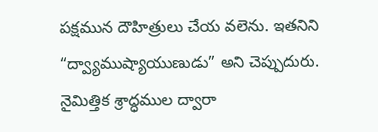పక్షమున దౌహిత్రులు చేయ వలెను. ఇతనిని “ద్వ్యాముష్యాయుణుడు” అని చెప్పుదురు. నైమిత్తిక శ్రాద్ధముల ద్వారా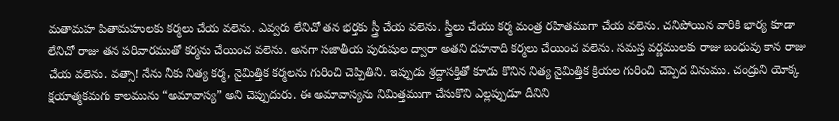మతామహ పితామహులకు కర్మలు చేయ వలెను. ఎవ్వరు లేనిచో తన భర్తకు స్త్రీ చేయ వలెను. స్త్రీలు చేయు కర్మ మంత్ర రహితముగా చేయ వలెను. చనిపోయిన వారికి భార్య కూడా లేనిచో రాజు తన పరివారముతో కర్మను చేయించ వలెను. అనగా సజాతీయ పురుషుల ద్వారా అతని దహనాది కర్మలు చేయించ వలెను. సమస్త వర్ణములకు రాజు బంధువు కాన రాజు చేయ వలెను. వత్సా! నేను నీకు నిత్య కర్మ, నైమిత్తిక కర్మలను గురించి చెప్పితిని. ఇప్పుడు శ్రద్దాసక్తితో కూడు కొనిన నిత్య నైమిత్తిక క్రియల గురించి చెప్పెద వినుము. చంద్రుని యోక్క క్షయాత్మకమగు కాలమును “అమావాస్య” అని చెప్పుదురు. ఈ అమావాస్యను నిమిత్తముగా చేసుకొని ఎల్లప్పుడూ దీనిని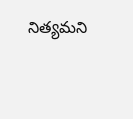నిత్యమని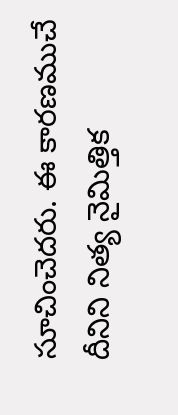సూచించెదరు. ఈ కారణముచే దీనిని నిత్య నైమిత్తిక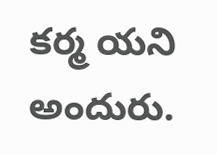కర్మ యని అందురు.